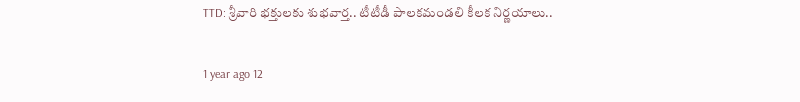TTD: శ్రీవారి భక్తులకు శుభవార్త.. టీటీడీ పాలకమండలి కీలక నిర్ణయాలు..

1 year ago 12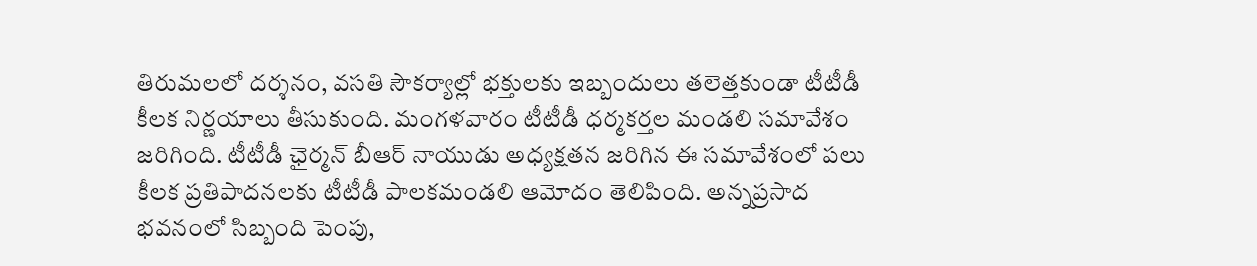తిరుమలలో దర్శనం, వసతి సౌకర్యాల్లో భక్తులకు ఇబ్బందులు తలెత్తకుండా టీటీడీ కీలక నిర్ణయాలు తీసుకుంది. మంగళవారం టీటీడీ ధర్మకర్తల మండలి సమావేశం జరిగింది. టీటీడీ ఛైర్మన్ బీఆర్ నాయుడు అధ్యక్షతన జరిగిన ఈ సమావేశంలో పలు కీలక ప్రతిపాదనలకు టీటీడీ పాలకమండలి ఆమోదం తెలిపింది. అన్నప్రసాద భవనంలో సిబ్బంది పెంపు,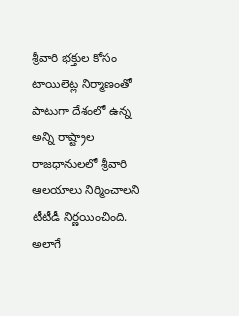శ్రీవారి భక్తుల కోసం టాయిలెట్ల నిర్మాణంతో పాటుగా దేశంలో ఉన్న అన్ని రాష్ట్రాల రాజధానులలో శ్రీవారి ఆలయాలు నిర్మించాలని టీటీడీ నిర్ణయించింది. అలాగే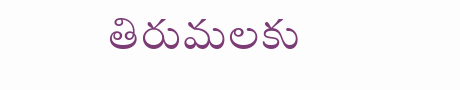తిరుమలకు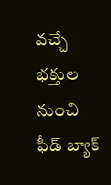వచ్చే భక్తుల నుంచి ఫీడ్ బ్యాక్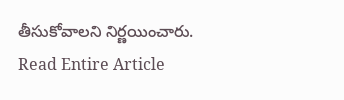తీసుకోవాలని నిర్ణయించారు.
Read Entire Article